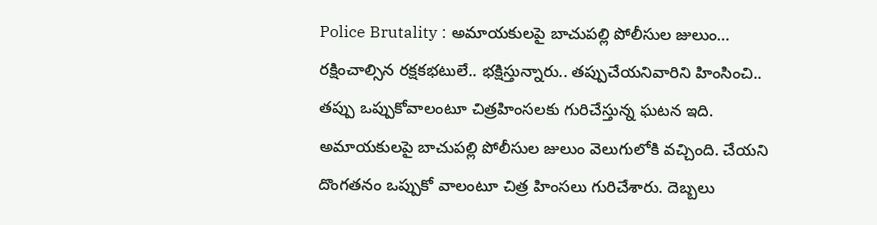Police Brutality : అమాయకులపై బాచుపల్లి పోలీసుల జులుం…
రక్షించాల్సిన రక్షకభటులే.. భక్షిస్తున్నారు.. తప్పుచేయనివారిని హింసించి.. తప్పు ఒప్పుకోవాలంటూ చిత్రహింసలకు గురిచేస్తున్న ఘటన ఇది. అమాయకులపై బాచుపల్లి పోలీసుల జులుం వెలుగులోకి వచ్చింది. చేయని దొంగతనం ఒప్పుకో వాలంటూ చిత్ర హింసలు గురిచేశారు. దెబ్బలు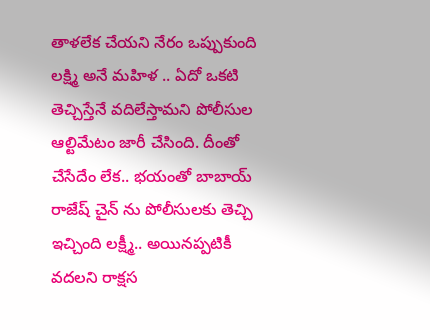తాళలేక చేయని నేరం ఒప్పుకుంది లక్ష్మి అనే మహిళ .. ఏదో ఒకటి తెచ్చిస్తేనే వదిలేస్తామని పోలీసుల ఆల్టిమేటం జారీ చేసింది. దీంతో చేసేదేం లేక.. భయంతో బాబాయ్ రాజేష్ చైన్ ను పోలీసులకు తెచ్చి ఇచ్చింది లక్ష్మీ.. అయినప్పటికీ వదలని రాక్షస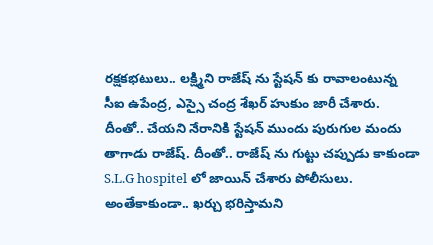రక్షకభటులు.. లక్ష్మిని రాజేష్ ను స్టేషన్ కు రావాలంటున్న సీఐ ఉపేంద్ర, ఎస్సై చంద్ర శేఖర్ హుకుం జారీ చేశారు. దీంతో.. చేయని నేరానికి స్టేషన్ ముందు పురుగుల మందు తాగాడు రాజేష్. దీంతో.. రాజేష్ ను గుట్టు చప్పుడు కాకుండా S.L.G hospitel లో జాయిన్ చేశారు పోలీసులు. అంతేకాకుండా.. ఖర్చు భరిస్తామని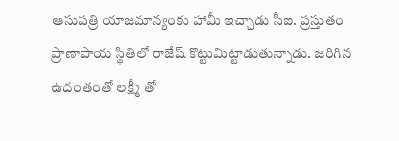ఆసుపత్రి యాజమాన్యంకు హామీ ఇచ్చాడు సీఐ. ప్రస్తుతం ప్రాణాపాయ స్థితిలో రాజేష్ కొట్టుమిట్టాడుతున్నాడు. జరిగిన ఉదంతంతో లక్ష్మీ తో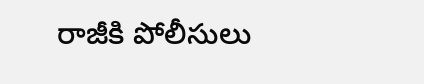రాజీకి పోలీసులు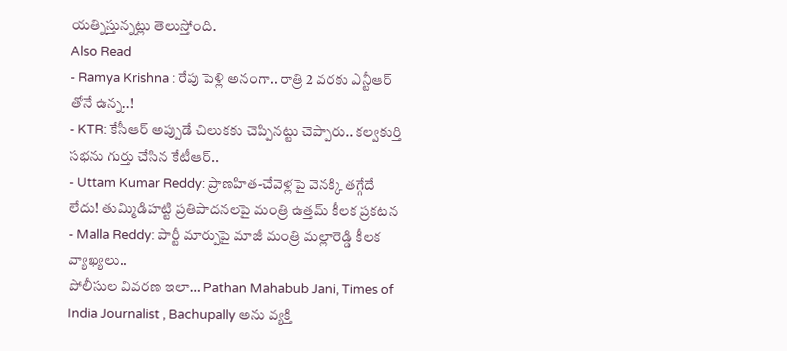యత్నిస్తున్నట్లు తెలుస్తోంది.
Also Read
- Ramya Krishna : రేపు పెళ్లి అనంగా.. రాత్రి 2 వరకు ఎన్టీఆర్ తోనే ఉన్న..!
- KTR: కేసీఆర్ అప్పుడే చిలుకకు చెప్పినట్టు చెప్పారు.. కల్వకుర్తి సభను గుర్తు చేసిన కేటీఆర్..
- Uttam Kumar Reddy: ప్రాణహిత-చేవెళ్లపై వెనక్కి తగ్గేదే లేదు! తుమ్మిడిహట్టి ప్రతిపాదనలపై మంత్రి ఉత్తమ్ కీలక ప్రకటన
- Malla Reddy: పార్టీ మార్పుపై మాజీ మంత్రి మల్లారెడ్డి కీలక వ్యాఖ్యలు..
పోలీసుల వివరణ ఇలా… Pathan Mahabub Jani, Times of India Journalist , Bachupally అను వ్యక్తి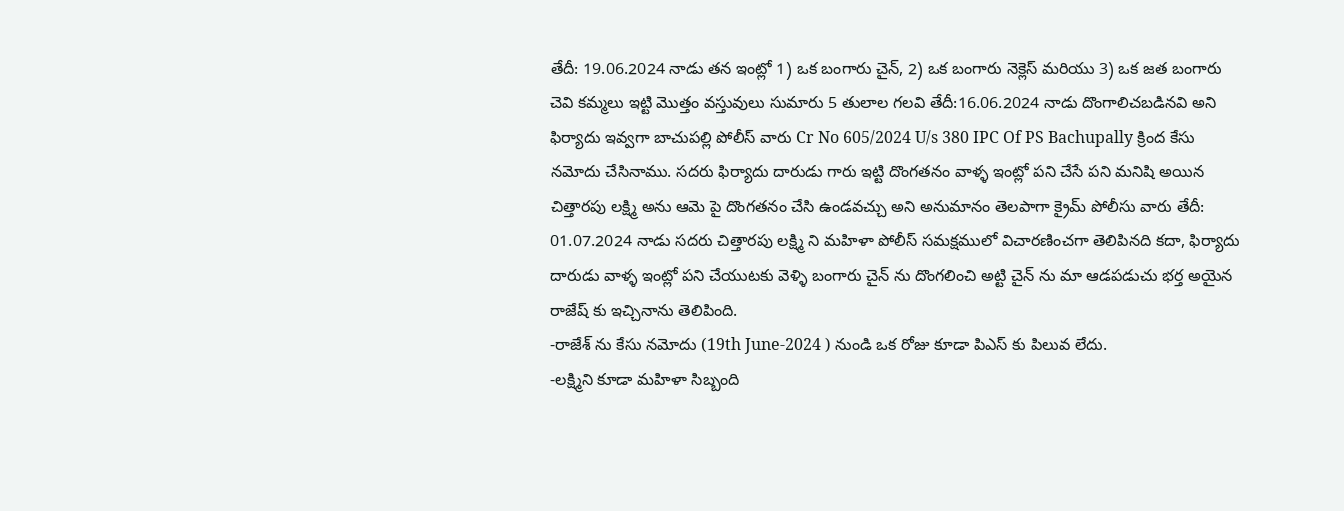తేదీ: 19.06.2024 నాడు తన ఇంట్లో 1) ఒక బంగారు చైన్, 2) ఒక బంగారు నెక్లెస్ మరియు 3) ఒక జత బంగారు చెవి కమ్మలు ఇట్టి మొత్తం వస్తువులు సుమారు 5 తులాల గలవి తేదీ:16.06.2024 నాడు దొంగాలిచబడినవి అని ఫిర్యాదు ఇవ్వగా బాచుపల్లి పోలీస్ వారు Cr No 605/2024 U/s 380 IPC Of PS Bachupally క్రింద కేసు నమోదు చేసినాము. సదరు ఫిర్యాదు దారుడు గారు ఇట్టి దొంగతనం వాళ్ళ ఇంట్లో పని చేసే పని మనిషి అయిన చిత్తారపు లక్ష్మి అను ఆమె పై దొంగతనం చేసి ఉండవచ్చు అని అనుమానం తెలపాగా క్రైమ్ పోలీసు వారు తేదీ: 01.07.2024 నాడు సదరు చిత్తారపు లక్ష్మి ని మహిళా పోలీస్ సమక్షములో విచారణించగా తెలిపినది కదా, ఫిర్యాదు దారుడు వాళ్ళ ఇంట్లో పని చేయుటకు వెళ్ళి బంగారు చైన్ ను దొంగలించి అట్టి చైన్ ను మా ఆడపడుచు భర్త అయైన రాజేష్ కు ఇచ్చినాను తెలిపింది.
-రాజేశ్ ను కేసు నమోదు (19th June-2024 ) నుండి ఒక రోజు కూడా పిఎస్ కు పిలువ లేదు.
-లక్ష్మిని కూడా మహిళా సిబ్బంది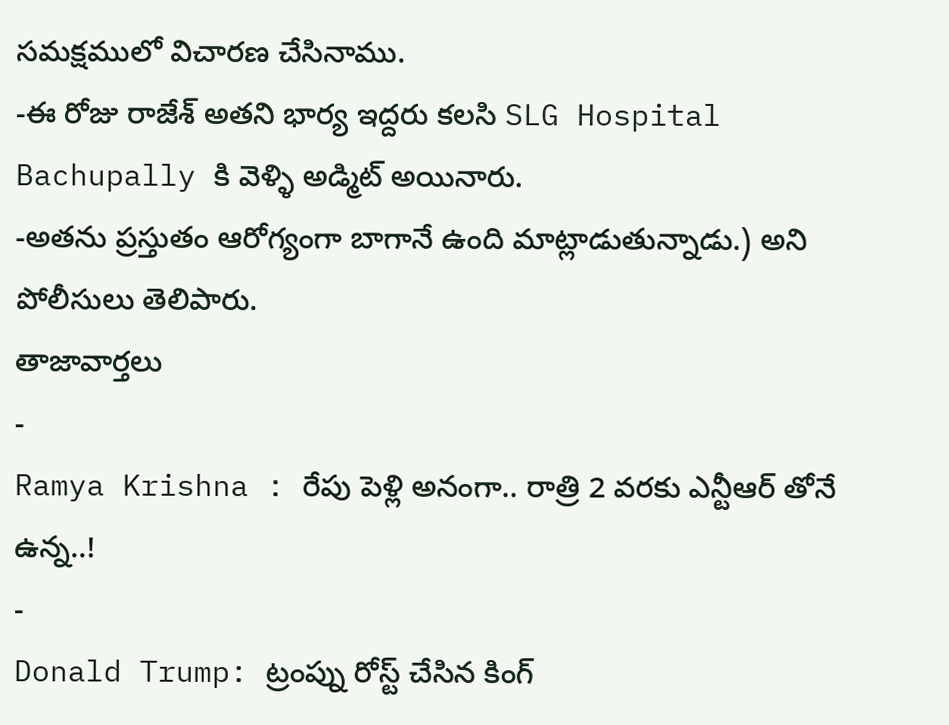సమక్షములో విచారణ చేసినాము.
-ఈ రోజు రాజేశ్ అతని భార్య ఇద్దరు కలసి SLG Hospital Bachupally కి వెళ్ళి అడ్మిట్ అయినారు.
-అతను ప్రస్తుతం ఆరోగ్యంగా బాగానే ఉంది మాట్లాడుతున్నాడు.) అని పోలీసులు తెలిపారు.
తాజావార్తలు
-
Ramya Krishna : రేపు పెళ్లి అనంగా.. రాత్రి 2 వరకు ఎన్టీఆర్ తోనే ఉన్న..!
-
Donald Trump: ట్రంప్ను రోస్ట్ చేసిన కింగ్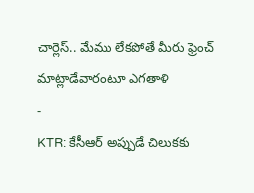చార్లెస్.. మేము లేకపోతే మీరు ఫ్రెంచ్ మాట్లాడేవారంటూ ఎగతాళి
-
KTR: కేసీఆర్ అప్పుడే చిలుకకు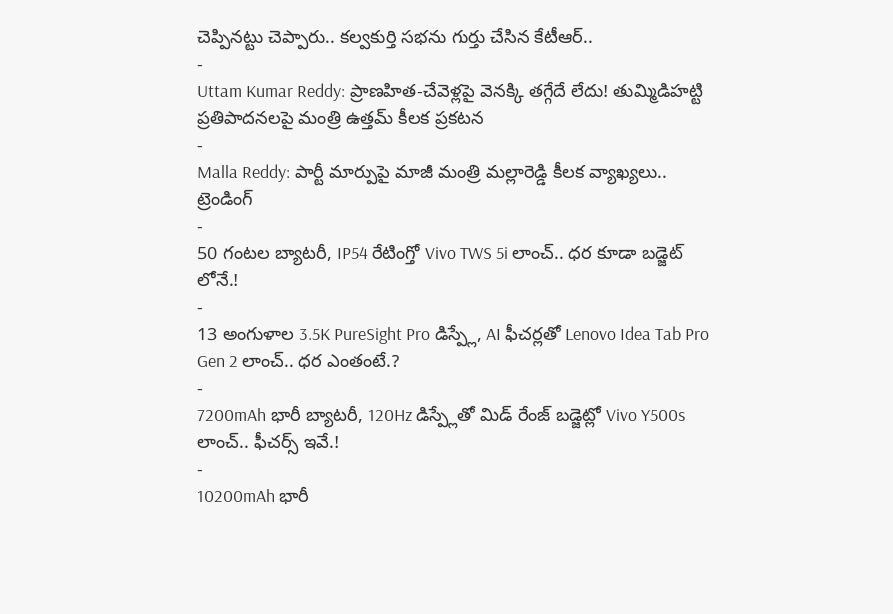చెప్పినట్టు చెప్పారు.. కల్వకుర్తి సభను గుర్తు చేసిన కేటీఆర్..
-
Uttam Kumar Reddy: ప్రాణహిత-చేవెళ్లపై వెనక్కి తగ్గేదే లేదు! తుమ్మిడిహట్టి ప్రతిపాదనలపై మంత్రి ఉత్తమ్ కీలక ప్రకటన
-
Malla Reddy: పార్టీ మార్పుపై మాజీ మంత్రి మల్లారెడ్డి కీలక వ్యాఖ్యలు..
ట్రెండింగ్
-
50 గంటల బ్యాటరీ, IP54 రేటింగ్తో Vivo TWS 5i లాంచ్.. ధర కూడా బడ్జెట్ లోనే.!
-
13 అంగుళాల 3.5K PureSight Pro డిస్ప్లే, AI ఫీచర్లతో Lenovo Idea Tab Pro Gen 2 లాంచ్.. ధర ఎంతంటే.?
-
7200mAh భారీ బ్యాటరీ, 120Hz డిస్ప్లేతో మిడ్ రేంజ్ బడ్జెట్లో Vivo Y500s లాంచ్.. ఫీచర్స్ ఇవే.!
-
10200mAh భారీ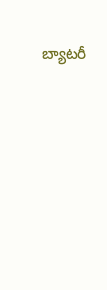బ్యాటరీ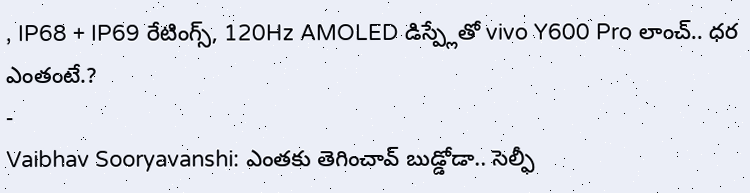, IP68 + IP69 రేటింగ్స్, 120Hz AMOLED డిస్ప్లేతో vivo Y600 Pro లాంచ్.. ధర ఎంతంటే.?
-
Vaibhav Sooryavanshi: ఎంతకు తెగించావ్ బుడ్డోడా.. సెల్ఫీ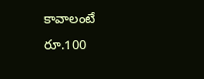కావాలంటే రూ.100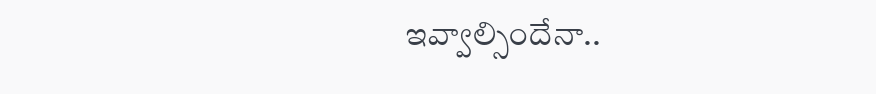ఇవ్వాల్సిందేనా..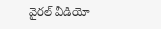వైరల్ వీడియో